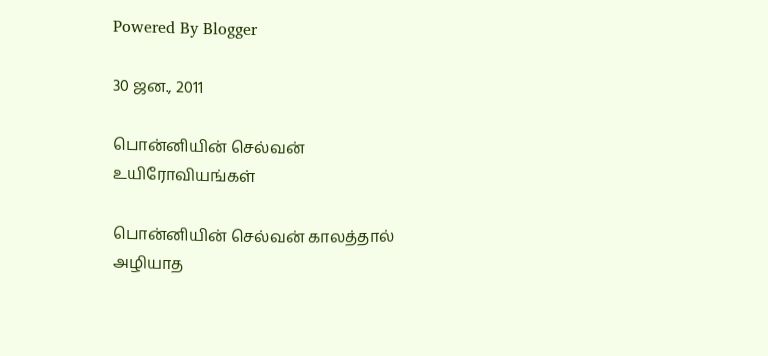Powered By Blogger

30 ஜன., 2011

பொன்னியின் செல்வன் உயிரோவியங்கள்

பொன்னியின் செல்வன் காலத்தால் அழியாத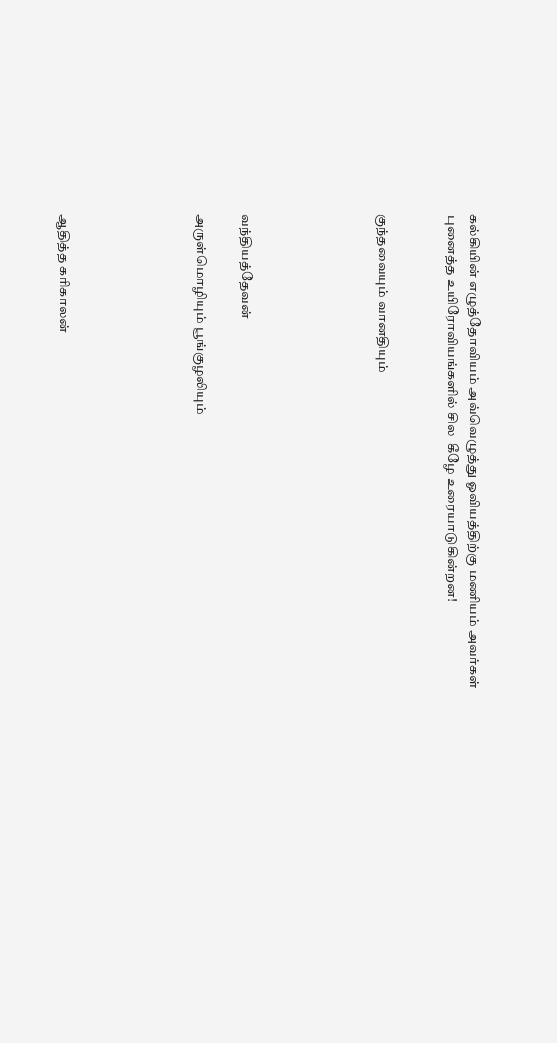கல்கியின் எழுத்தோவியம் அவ்வெழுத்து ஓவியத்திற்கு மணியம் அவர்கள் புனைத்த உயிரோவியங்களில் சில  கீழே உரையாடுகின்றன!


குந்தவையும் வானதியும்





வந்தியத்தேவன்

அருள்மொழியும் பூங்குழலியும்





ஆதித்த கரிகாலன்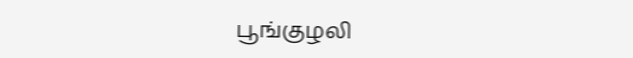பூங்குழலி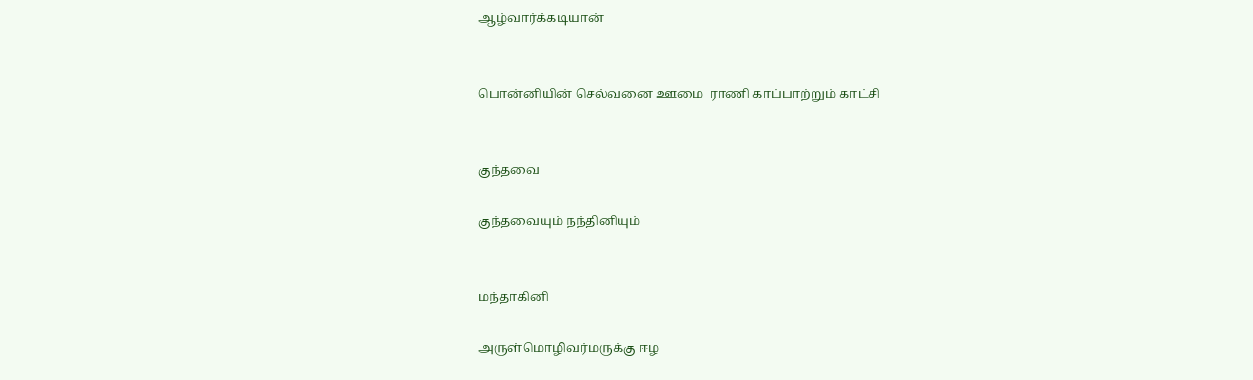ஆழ்வார்க்கடியான்


பொன்னியின் செல்வனை ஊமை  ராணி காப்பாற்றும் காட்சி


குந்தவை

குந்தவையும் நந்தினியும்


மந்தாகினி

அருள்மொழிவர்மருக்கு ஈழ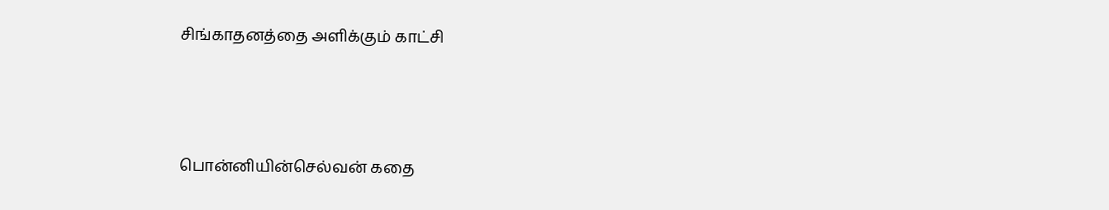சிங்காதனத்தை அளிக்கும் காட்சி



பொன்னியின்செல்வன் கதை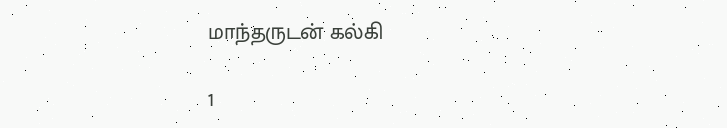மாந்தருடன் கல்கி

1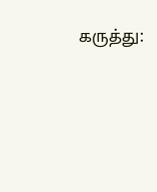கருத்து: